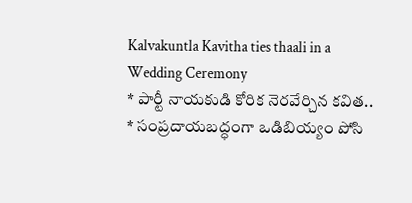Kalvakuntla Kavitha ties thaali in a Wedding Ceremony
* పార్టీ నాయకుడి కోరిక నెరవేర్చిన కవిత..
* సంప్రదాయబద్ధంగా ఒడిబియ్యం పోసి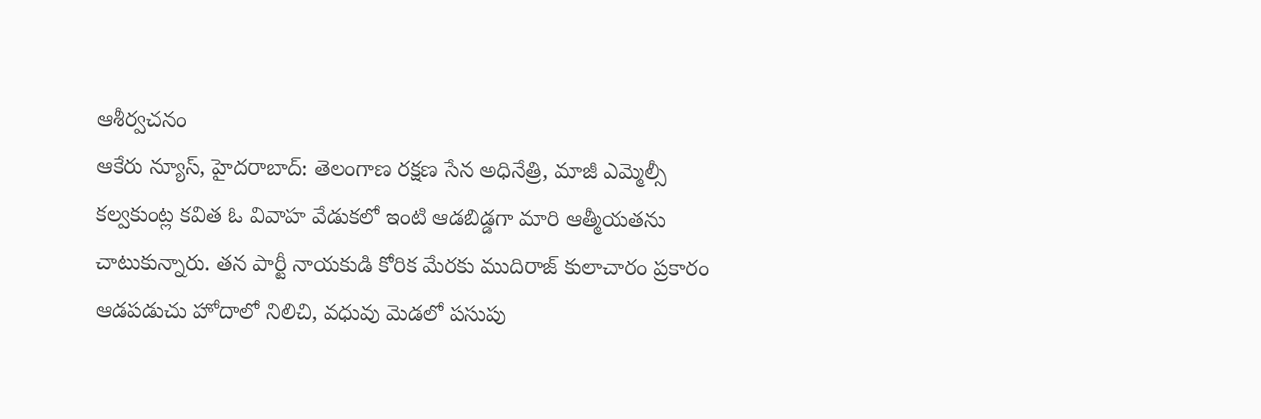ఆశీర్వచనం
ఆకేరు న్యూస్, హైదరాబాద్: తెలంగాణ రక్షణ సేన అధినేత్రి, మాజీ ఎమ్మెల్సీ కల్వకుంట్ల కవిత ఓ వివాహ వేడుకలో ఇంటి ఆడబిడ్డగా మారి ఆత్మీయతను చాటుకున్నారు. తన పార్టీ నాయకుడి కోరిక మేరకు ముదిరాజ్ కులాచారం ప్రకారం ఆడపడుచు హోదాలో నిలిచి, వధువు మెడలో పసుపు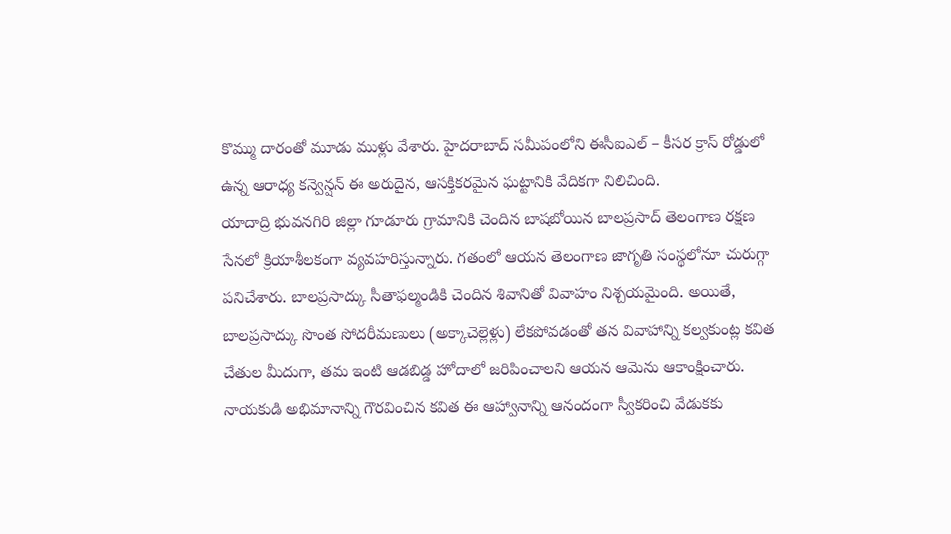కొమ్ము దారంతో మూడు ముళ్లు వేశారు. హైదరాబాద్ సమీపంలోని ఈసీఐఎల్ – కీసర క్రాస్ రోడ్డులో ఉన్న ఆరాధ్య కన్వెన్షన్ ఈ అరుదైన, ఆసక్తికరమైన ఘట్టానికి వేదికగా నిలిచింది.
యాదాద్రి భువనగిరి జిల్లా గూడూరు గ్రామానికి చెందిన బాషబోయిన బాలప్రసాద్ తెలంగాణ రక్షణ సేనలో క్రియాశీలకంగా వ్యవహరిస్తున్నారు. గతంలో ఆయన తెలంగాణ జాగృతి సంస్థలోనూ చురుగ్గా పనిచేశారు. బాలప్రసాద్కు సీతాఫల్మండికి చెందిన శివానితో వివాహం నిశ్చయమైంది. అయితే, బాలప్రసాద్కు సొంత సోదరీమణులు (అక్కాచెల్లెళ్లు) లేకపోవడంతో తన వివాహాన్ని కల్వకుంట్ల కవిత చేతుల మీదుగా, తమ ఇంటి ఆడబిడ్డ హోదాలో జరిపించాలని ఆయన ఆమెను ఆకాంక్షించారు. నాయకుడి అభిమానాన్ని గౌరవించిన కవిత ఈ ఆహ్వానాన్ని ఆనందంగా స్వీకరించి వేడుకకు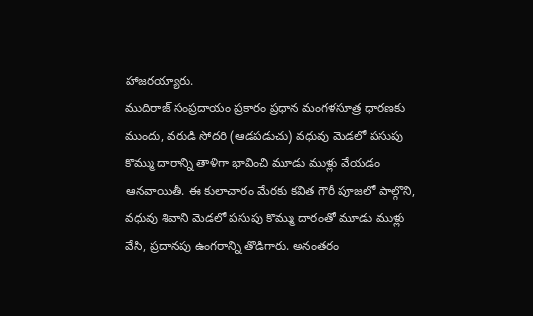హాజరయ్యారు.
ముదిరాజ్ సంప్రదాయం ప్రకారం ప్రధాన మంగళసూత్ర ధారణకు ముందు, వరుడి సోదరి (ఆడపడుచు) వధువు మెడలో పసుపు కొమ్ము దారాన్ని తాళిగా భావించి మూడు ముళ్లు వేయడం ఆనవాయితీ. ఈ కులాచారం మేరకు కవిత గౌరీ పూజలో పాల్గొని, వధువు శివాని మెడలో పసుపు కొమ్ము దారంతో మూడు ముళ్లు వేసి, ప్రదానపు ఉంగరాన్ని తొడిగారు. అనంతరం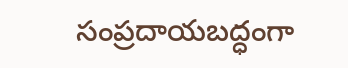సంప్రదాయబద్ధంగా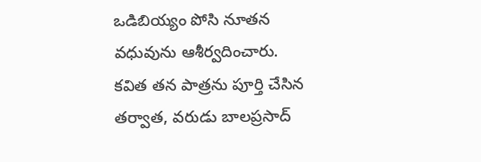ఒడిబియ్యం పోసి నూతన వధువును ఆశీర్వదించారు. కవిత తన పాత్రను పూర్తి చేసిన తర్వాత, వరుడు బాలప్రసాద్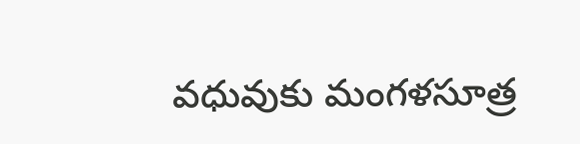వధువుకు మంగళసూత్ర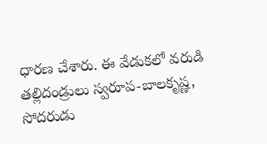ధారణ చేశారు. ఈ వేడుకలో వరుడి తల్లిదండ్రులు స్వరూప-బాలకృష్ణ, సోదరుడు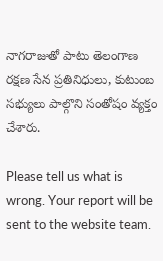నాగరాజుతో పాటు తెలంగాణ రక్షణ సేన ప్రతినిధులు, కుటుంబ సభ్యులు పాల్గొని సంతోషం వ్యక్తం చేశారు.

Please tell us what is wrong. Your report will be sent to the website team.